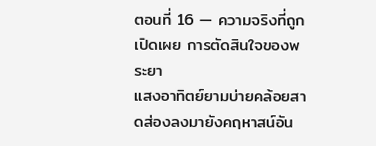ตอนที่ 16 — ความจริงที่ถูกเปิดเผย การตัดสินใจของพระยา
แสงอาทิตย์ยามบ่ายคล้อยสาดส่องลงมายังคฤหาสน์อัน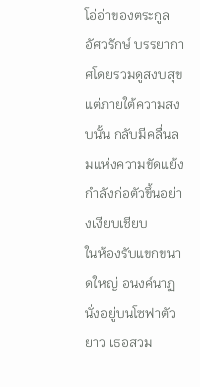โอ่อ่าของตระกูลอัศวรักษ์ บรรยากาศโดยรวมดูสงบสุข แต่ภายใต้ความสงบนั้น กลับมีคลื่นลมแห่งความขัดแย้งกำลังก่อตัวขึ้นอย่างเงียบเชียบ
ในห้องรับแขกขนาดใหญ่ อนงค์นาฏ นั่งอยู่บนโซฟาตัวยาว เธอสวม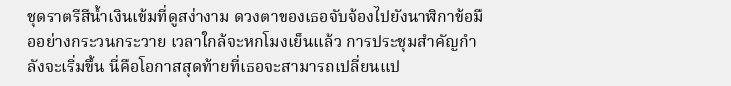ชุดราตรีสีน้ำเงินเข้มที่ดูสง่างาม ดวงตาของเธอจับจ้องไปยังนาฬิกาข้อมืออย่างกระวนกระวาย เวลาใกล้จะหกโมงเย็นแล้ว การประชุมสำคัญกำลังจะเริ่มขึ้น นี่คือโอกาสสุดท้ายที่เธอจะสามารถเปลี่ยนแป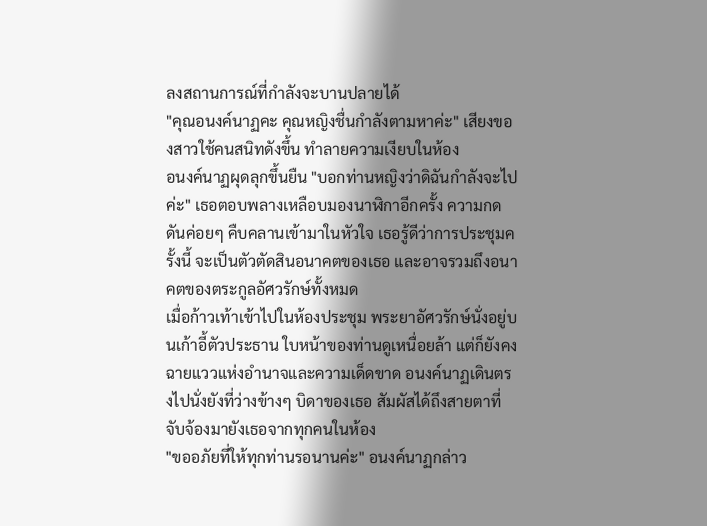ลงสถานการณ์ที่กำลังจะบานปลายได้
"คุณอนงค์นาฏคะ คุณหญิงชื่นกำลังตามหาค่ะ" เสียงของสาวใช้คนสนิทดังขึ้น ทำลายความเงียบในห้อง
อนงค์นาฏผุดลุกขึ้นยืน "บอกท่านหญิงว่าดิฉันกำลังจะไปค่ะ" เธอตอบพลางเหลือบมองนาฬิกาอีกครั้ง ความกดดันค่อยๆ คืบคลานเข้ามาในหัวใจ เธอรู้ดีว่าการประชุมครั้งนี้ จะเป็นตัวตัดสินอนาคตของเธอ และอาจรวมถึงอนาคตของตระกูลอัศวรักษ์ทั้งหมด
เมื่อก้าวเท้าเข้าไปในห้องประชุม พระยาอัศวรักษ์นั่งอยู่บนเก้าอี้ตัวประธาน ใบหน้าของท่านดูเหนื่อยล้า แต่ก็ยังคงฉายแววแห่งอำนาจและความเด็ดขาด อนงค์นาฏเดินตรงไปนั่งยังที่ว่างข้างๆ บิดาของเธอ สัมผัสได้ถึงสายตาที่จับจ้องมายังเธอจากทุกคนในห้อง
"ขออภัยที่ให้ทุกท่านรอนานค่ะ" อนงค์นาฏกล่าว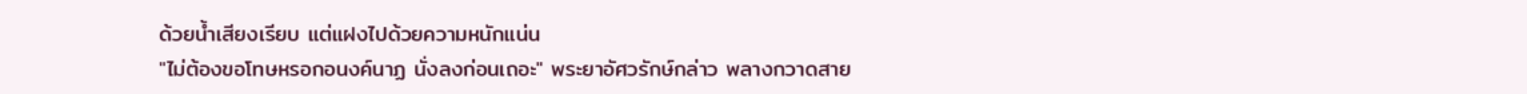ด้วยน้ำเสียงเรียบ แต่แฝงไปด้วยความหนักแน่น
"ไม่ต้องขอโทษหรอกอนงค์นาฏ นั่งลงก่อนเถอะ" พระยาอัศวรักษ์กล่าว พลางกวาดสาย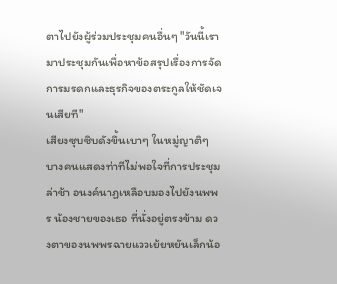ตาไปยังผู้ร่วมประชุมคนอื่นๆ "วันนี้เรามาประชุมกันเพื่อหาข้อสรุปเรื่องการจัดการมรดกและธุรกิจของตระกูลให้ชัดเจนเสียที"
เสียงซุบซิบดังขึ้นเบาๆ ในหมู่ญาติๆ บางคนแสดงท่าทีไม่พอใจที่การประชุมล่าช้า อนงค์นาฏเหลือบมองไปยังนพพร น้องชายของเธอ ที่นั่งอยู่ตรงข้าม ดวงตาของนพพรฉายแววเย้ยหยันเล็กน้อ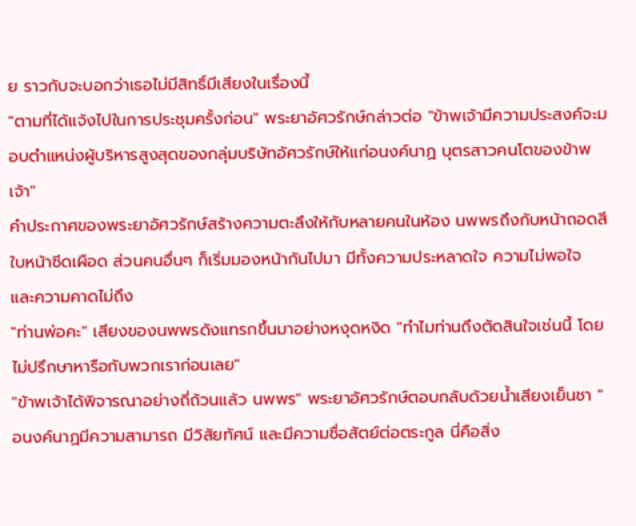ย ราวกับจะบอกว่าเธอไม่มีสิทธิ์มีเสียงในเรื่องนี้
"ตามที่ได้แจ้งไปในการประชุมครั้งก่อน" พระยาอัศวรักษ์กล่าวต่อ "ข้าพเจ้ามีความประสงค์จะมอบตำแหน่งผู้บริหารสูงสุดของกลุ่มบริษัทอัศวรักษ์ให้แก่อนงค์นาฏ บุตรสาวคนโตของข้าพเจ้า"
คำประกาศของพระยาอัศวรักษ์สร้างความตะลึงให้กับหลายคนในห้อง นพพรถึงกับหน้าถอดสี ใบหน้าซีดเผือด ส่วนคนอื่นๆ ก็เริ่มมองหน้ากันไปมา มีทั้งความประหลาดใจ ความไม่พอใจ และความคาดไม่ถึง
"ท่านพ่อคะ" เสียงของนพพรดังแทรกขึ้นมาอย่างหงุดหงิด "ทำไมท่านถึงตัดสินใจเช่นนี้ โดยไม่ปรึกษาหารือกับพวกเราก่อนเลย"
"ข้าพเจ้าได้พิจารณาอย่างถี่ถ้วนแล้ว นพพร" พระยาอัศวรักษ์ตอบกลับด้วยน้ำเสียงเย็นชา "อนงค์นาฏมีความสามารถ มีวิสัยทัศน์ และมีความซื่อสัตย์ต่อตระกูล นี่คือสิ่ง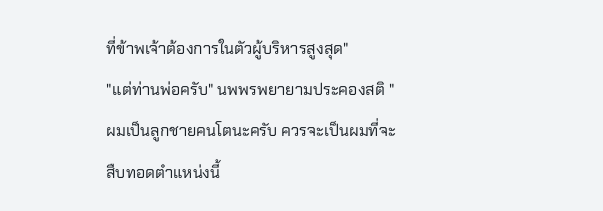ที่ข้าพเจ้าต้องการในตัวผู้บริหารสูงสุด"
"แต่ท่านพ่อครับ" นพพรพยายามประคองสติ "ผมเป็นลูกชายคนโตนะครับ ควรจะเป็นผมที่จะสืบทอดตำแหน่งนี้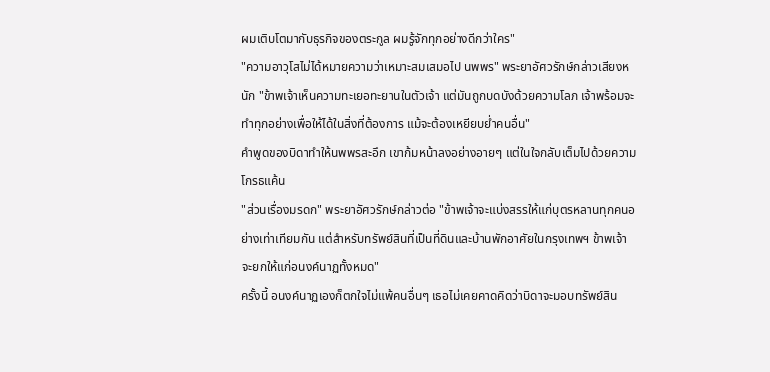ผมเติบโตมากับธุรกิจของตระกูล ผมรู้จักทุกอย่างดีกว่าใคร"
"ความอาวุโสไม่ได้หมายความว่าเหมาะสมเสมอไป นพพร" พระยาอัศวรักษ์กล่าวเสียงหนัก "ข้าพเจ้าเห็นความทะเยอทะยานในตัวเจ้า แต่มันถูกบดบังด้วยความโลภ เจ้าพร้อมจะทำทุกอย่างเพื่อให้ได้ในสิ่งที่ต้องการ แม้จะต้องเหยียบย่ำคนอื่น"
คำพูดของบิดาทำให้นพพรสะอึก เขาก้มหน้าลงอย่างอายๆ แต่ในใจกลับเต็มไปด้วยความโกรธแค้น
"ส่วนเรื่องมรดก" พระยาอัศวรักษ์กล่าวต่อ "ข้าพเจ้าจะแบ่งสรรให้แก่บุตรหลานทุกคนอย่างเท่าเทียมกัน แต่สำหรับทรัพย์สินที่เป็นที่ดินและบ้านพักอาศัยในกรุงเทพฯ ข้าพเจ้าจะยกให้แก่อนงค์นาฏทั้งหมด"
ครั้งนี้ อนงค์นาฏเองก็ตกใจไม่แพ้คนอื่นๆ เธอไม่เคยคาดคิดว่าบิดาจะมอบทรัพย์สิน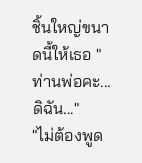ชิ้นใหญ่ขนาดนี้ให้เธอ "ท่านพ่อคะ... ดิฉัน..."
"ไม่ต้องพูด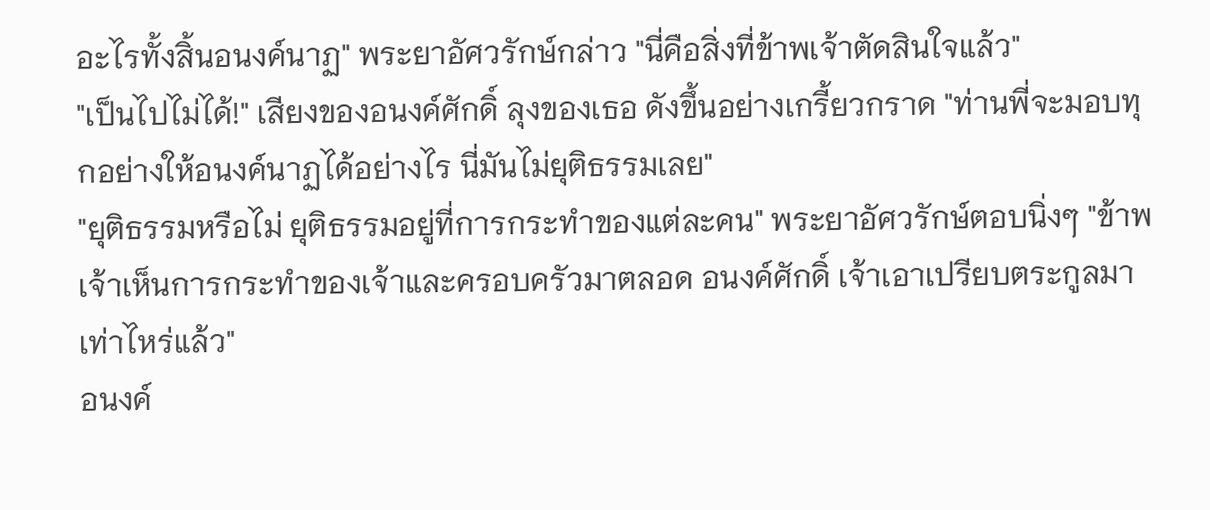อะไรทั้งสิ้นอนงค์นาฏ" พระยาอัศวรักษ์กล่าว "นี่คือสิ่งที่ข้าพเจ้าตัดสินใจแล้ว"
"เป็นไปไม่ได้!" เสียงของอนงค์ศักดิ์ ลุงของเธอ ดังขึ้นอย่างเกรี้ยวกราด "ท่านพี่จะมอบทุกอย่างให้อนงค์นาฏได้อย่างไร นี่มันไม่ยุติธรรมเลย"
"ยุติธรรมหรือไม่ ยุติธรรมอยู่ที่การกระทำของแต่ละคน" พระยาอัศวรักษ์ตอบนิ่งๆ "ข้าพเจ้าเห็นการกระทำของเจ้าและครอบครัวมาตลอด อนงค์ศักดิ์ เจ้าเอาเปรียบตระกูลมาเท่าไหร่แล้ว"
อนงค์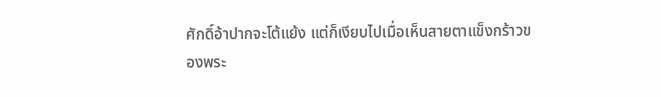ศักดิ์อ้าปากจะโต้แย้ง แต่ก็เงียบไปเมื่อเห็นสายตาแข็งกร้าวของพระ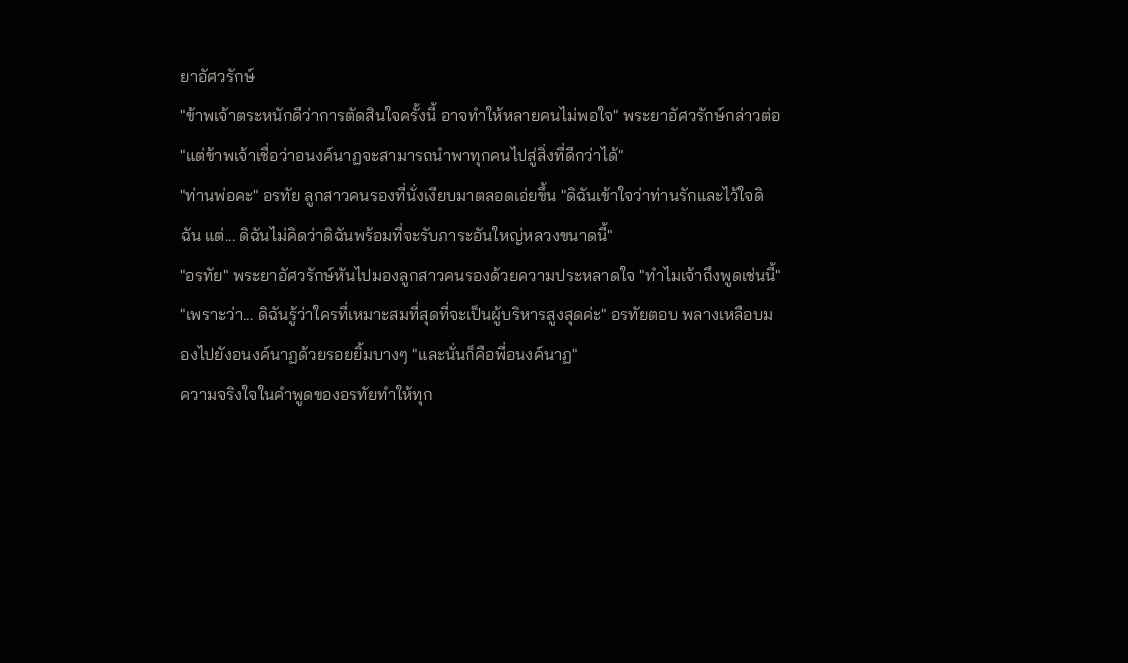ยาอัศวรักษ์
"ข้าพเจ้าตระหนักดีว่าการตัดสินใจครั้งนี้ อาจทำให้หลายคนไม่พอใจ" พระยาอัศวรักษ์กล่าวต่อ "แต่ข้าพเจ้าเชื่อว่าอนงค์นาฏจะสามารถนำพาทุกคนไปสู่สิ่งที่ดีกว่าได้"
"ท่านพ่อคะ" อรทัย ลูกสาวคนรองที่นั่งเงียบมาตลอดเอ่ยขึ้น "ดิฉันเข้าใจว่าท่านรักและไว้ใจดิฉัน แต่... ดิฉันไม่คิดว่าดิฉันพร้อมที่จะรับภาระอันใหญ่หลวงขนาดนี้"
"อรทัย" พระยาอัศวรักษ์หันไปมองลูกสาวคนรองด้วยความประหลาดใจ "ทำไมเจ้าถึงพูดเช่นนี้"
"เพราะว่า... ดิฉันรู้ว่าใครที่เหมาะสมที่สุดที่จะเป็นผู้บริหารสูงสุดค่ะ" อรทัยตอบ พลางเหลือบมองไปยังอนงค์นาฏด้วยรอยยิ้มบางๆ "และนั่นก็คือพี่อนงค์นาฏ"
ความจริงใจในคำพูดของอรทัยทำให้ทุก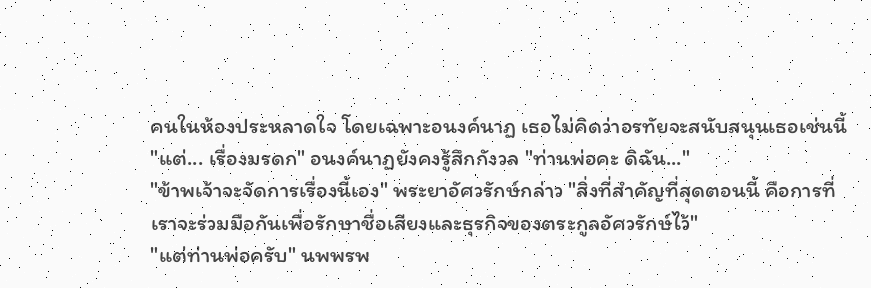คนในห้องประหลาดใจ โดยเฉพาะอนงค์นาฏ เธอไม่คิดว่าอรทัยจะสนับสนุนเธอเช่นนี้
"แต่... เรื่องมรดก" อนงค์นาฏยังคงรู้สึกกังวล "ท่านพ่อคะ ดิฉัน..."
"ข้าพเจ้าจะจัดการเรื่องนี้เอง" พระยาอัศวรักษ์กล่าว "สิ่งที่สำคัญที่สุดตอนนี้ คือการที่เราจะร่วมมือกันเพื่อรักษาชื่อเสียงและธุรกิจของตระกูลอัศวรักษ์ไว้"
"แต่ท่านพ่อครับ" นพพรพ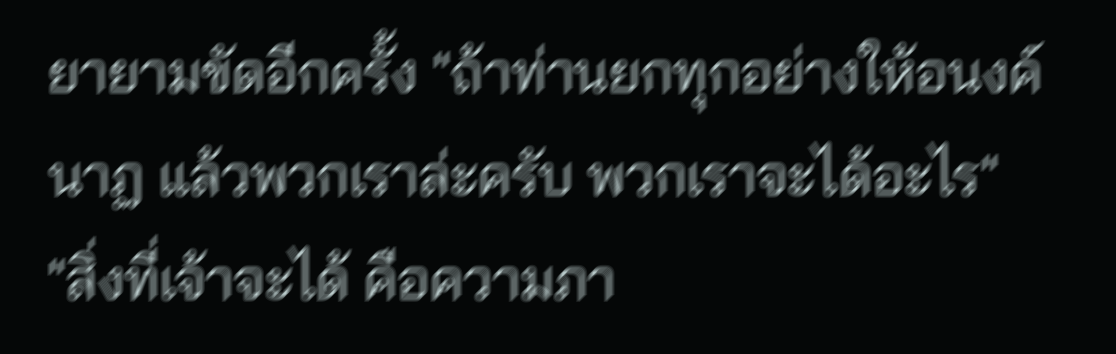ยายามขัดอีกครั้ง "ถ้าท่านยกทุกอย่างให้อนงค์นาฏ แล้วพวกเราล่ะครับ พวกเราจะได้อะไร"
"สิ่งที่เจ้าจะได้ คือความภา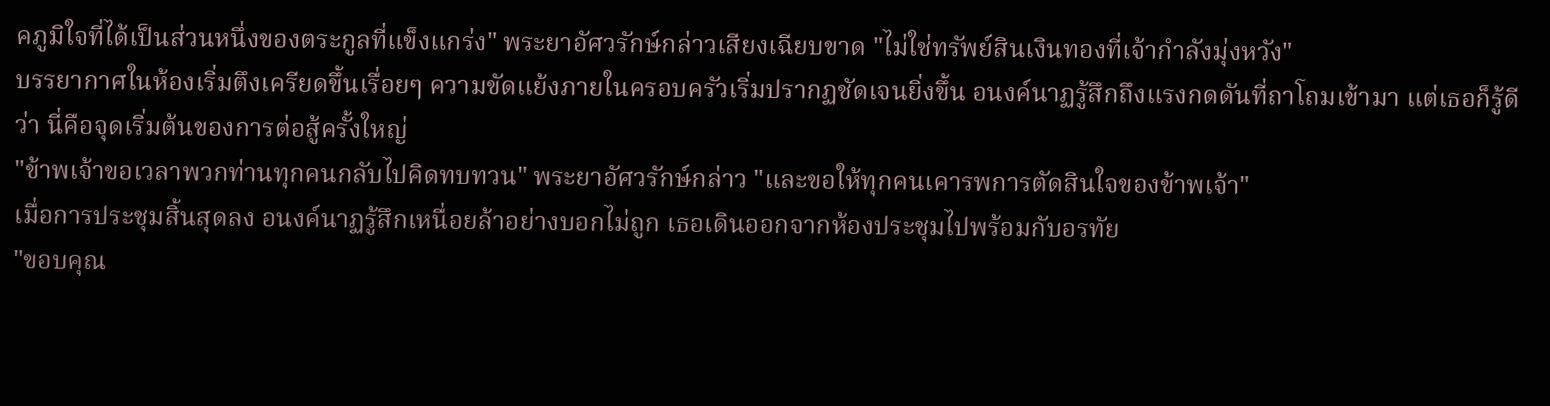คภูมิใจที่ได้เป็นส่วนหนึ่งของตระกูลที่แข็งแกร่ง" พระยาอัศวรักษ์กล่าวเสียงเฉียบขาด "ไม่ใช่ทรัพย์สินเงินทองที่เจ้ากำลังมุ่งหวัง"
บรรยากาศในห้องเริ่มตึงเครียดขึ้นเรื่อยๆ ความขัดแย้งภายในครอบครัวเริ่มปรากฏชัดเจนยิ่งขึ้น อนงค์นาฏรู้สึกถึงแรงกดดันที่ถาโถมเข้ามา แต่เธอก็รู้ดีว่า นี่คือจุดเริ่มต้นของการต่อสู้ครั้งใหญ่
"ข้าพเจ้าขอเวลาพวกท่านทุกคนกลับไปคิดทบทวน" พระยาอัศวรักษ์กล่าว "และขอให้ทุกคนเคารพการตัดสินใจของข้าพเจ้า"
เมื่อการประชุมสิ้นสุดลง อนงค์นาฏรู้สึกเหนื่อยล้าอย่างบอกไม่ถูก เธอเดินออกจากห้องประชุมไปพร้อมกับอรทัย
"ขอบคุณ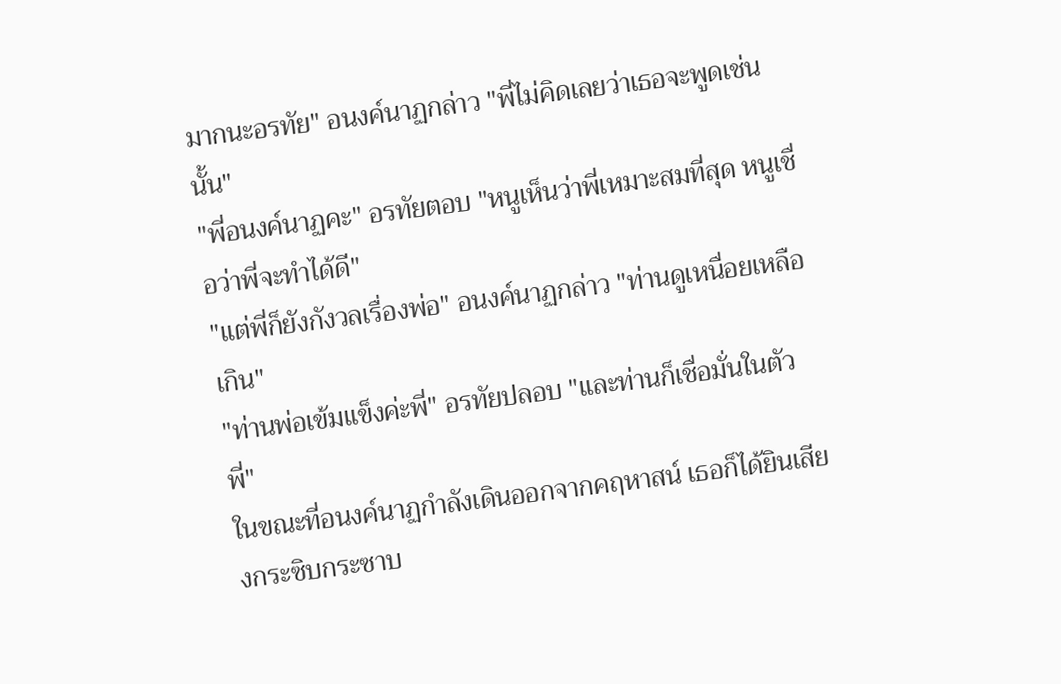มากนะอรทัย" อนงค์นาฏกล่าว "พี่ไม่คิดเลยว่าเธอจะพูดเช่นนั้น"
"พี่อนงค์นาฏคะ" อรทัยตอบ "หนูเห็นว่าพี่เหมาะสมที่สุด หนูเชื่อว่าพี่จะทำได้ดี"
"แต่พี่ก็ยังกังวลเรื่องพ่อ" อนงค์นาฏกล่าว "ท่านดูเหนื่อยเหลือเกิน"
"ท่านพ่อเข้มแข็งค่ะพี่" อรทัยปลอบ "และท่านก็เชื่อมั่นในตัวพี่"
ในขณะที่อนงค์นาฏกำลังเดินออกจากคฤหาสน์ เธอก็ได้ยินเสียงกระซิบกระซาบ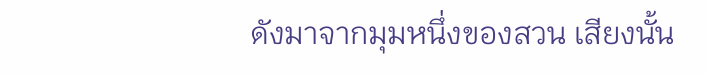ดังมาจากมุมหนึ่งของสวน เสียงนั้น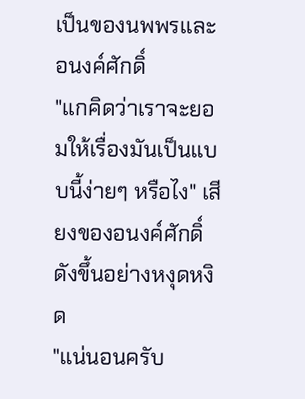เป็นของนพพรและอนงค์ศักดิ์
"แกคิดว่าเราจะยอมให้เรื่องมันเป็นแบบนี้ง่ายๆ หรือไง" เสียงของอนงค์ศักดิ์ดังขึ้นอย่างหงุดหงิด
"แน่นอนครับ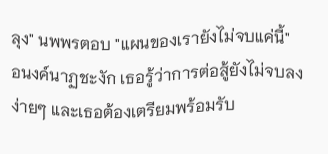ลุง" นพพรตอบ "แผนของเรายังไม่จบแค่นี้"
อนงค์นาฏชะงัก เธอรู้ว่าการต่อสู้ยังไม่จบลงง่ายๆ และเธอต้องเตรียมพร้อมรับ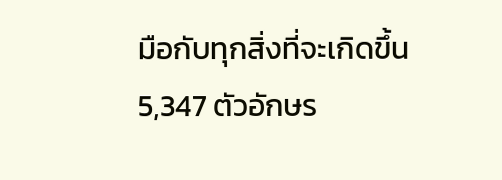มือกับทุกสิ่งที่จะเกิดขึ้น
5,347 ตัวอักษร